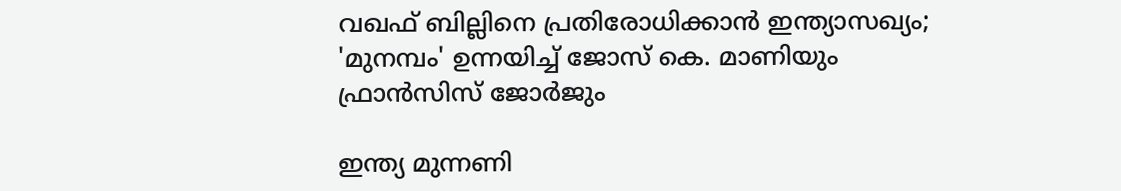വഖഫ് ബില്ലിനെ പ്രതിരോധിക്കാൻ ഇന്ത്യാസഖ്യം; 'മുനമ്പം' ഉന്നയിച്ച് ജോസ് കെ. മാണിയും ഫ്രാൻസിസ് ജോർജും

ഇന്ത്യ മുന്നണി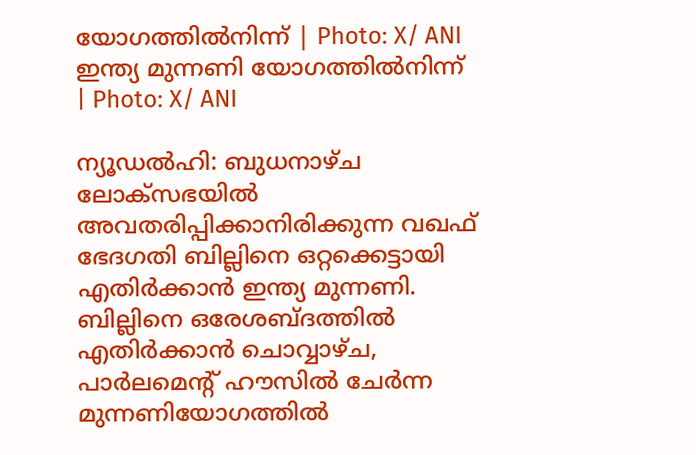യോഗത്തില്‍നിന്ന്‌ | Photo: X/ ANI
ഇന്ത്യ മുന്നണി യോഗത്തില്‍നിന്ന്‌ | Photo: X/ ANI

ന്യൂഡല്‍ഹി: ബുധനാഴ്ച ലോക്സഭയിൽ അവതരിപ്പിക്കാനിരിക്കുന്ന വഖഫ് ഭേദഗതി ബില്ലിനെ ഒറ്റക്കെട്ടായി എതിർക്കാൻ ഇന്ത്യ മുന്നണി. ബില്ലിനെ ഒരേശബ്ദത്തിൽ എതിര്‍ക്കാന്‍ ചൊവ്വാഴ്ച, പാര്‍ലമെന്റ് ഹൗസില്‍ ചേര്‍ന്ന മുന്നണിയോഗത്തിൽ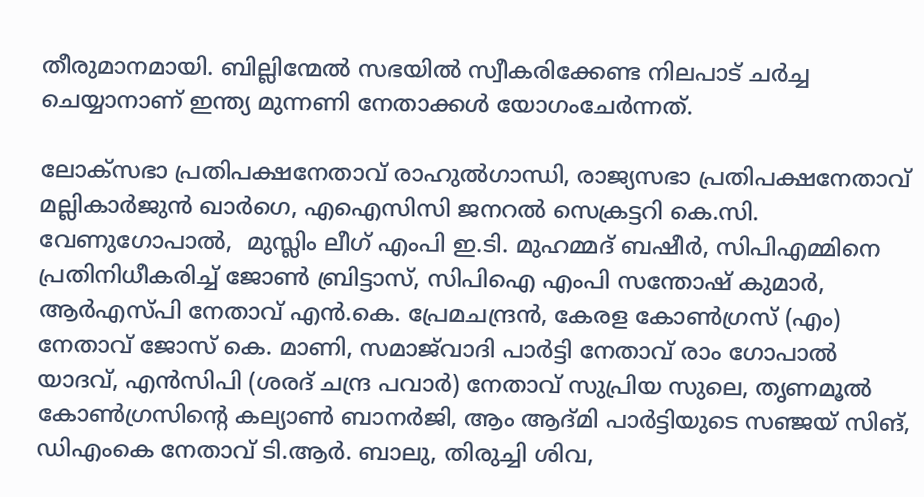തീരുമാനമായി. ബില്ലിന്മേല്‍ സഭയില്‍ സ്വീകരിക്കേണ്ട നിലപാട് ചര്‍ച്ച ചെയ്യാനാണ് ഇന്ത്യ മുന്നണി നേതാക്കള്‍ യോഗംചേര്‍ന്നത്.

ലോക്‌സഭാ പ്രതിപക്ഷനേതാവ് രാഹുല്‍ഗാന്ധി, രാജ്യസഭാ പ്രതിപക്ഷനേതാവ് മല്ലികാര്‍ജുന്‍ ഖാര്‍ഗെ, എഐസിസി ജനറല്‍ സെക്രട്ടറി കെ.സി. വേണുഗോപാല്‍,  മുസ്ലിം ലീഗ് എംപി ഇ.ടി. മുഹമ്മദ് ബഷീര്‍, സിപിഎമ്മിനെ പ്രതിനിധീകരിച്ച് ജോണ്‍ ബ്രിട്ടാസ്, സിപിഐ എംപി സന്തോഷ് കുമാര്‍, ആര്‍എസ്പി നേതാവ് എന്‍.കെ. പ്രേമചന്ദ്രന്‍, കേരള കോണ്‍ഗ്രസ് (എം) നേതാവ് ജോസ് കെ. മാണി, സമാജ്‌വാദി പാര്‍ട്ടി നേതാവ് രാം ഗോപാല്‍ യാദവ്, എന്‍സിപി (ശരദ് ചന്ദ്ര പവാര്‍) നേതാവ് സുപ്രിയ സുലെ, തൃണമൂല്‍ കോണ്‍ഗ്രസിന്റെ കല്യാണ്‍ ബാനര്‍ജി, ആം ആദ്മി പാര്‍ട്ടിയുടെ സഞ്ജയ് സിങ്, ഡിഎംകെ നേതാവ് ടി.ആര്‍. ബാലു, തിരുച്ചി ശിവ,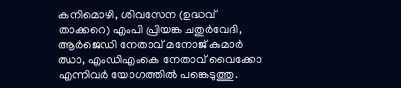കനിമൊഴി, ശിവസേന (ഉദ്ധവ് താക്കറെ) എംപി പ്രിയങ്ക ചതുര്‍വേദി, ആര്‍ജെഡി നേതാവ് മനോജ് കുമാര്‍ ഝാ, എംഡിഎംകെ നേതാവ് വൈക്കോ എന്നിവര്‍ യോഗത്തില്‍ പങ്കെടുത്തു.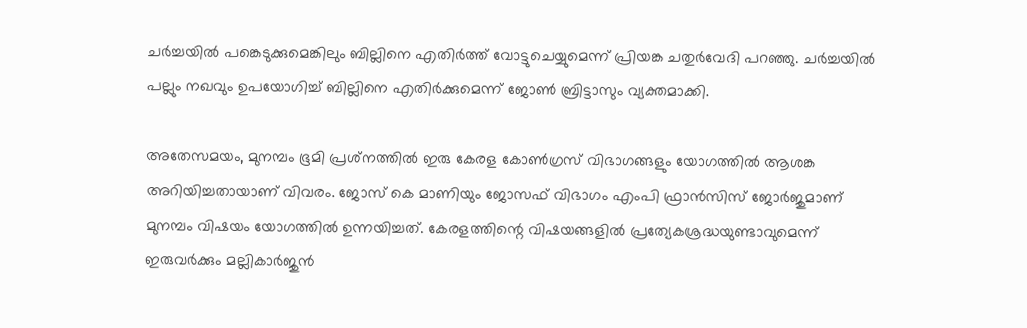ചര്‍ച്ചയില്‍ പങ്കെടുക്കുമെങ്കിലും ബില്ലിനെ എതിര്‍ത്ത് വോട്ടുചെയ്യുമെന്ന് പ്രിയങ്ക ചതുര്‍വേദി പറഞ്ഞു. ചര്‍ച്ചയില്‍ പല്ലും നഖവും ഉപയോഗിച്ച് ബില്ലിനെ എതിര്‍ക്കുമെന്ന് ജോണ്‍ ബ്രിട്ടാസും വ്യക്തമാക്കി.

അതേസമയം, മുനമ്പം ഭൂമി പ്രശ്‌നത്തില്‍ ഇരു കേരള കോണ്‍ഗ്രസ് വിഭാഗങ്ങളും യോഗത്തില്‍ ആശങ്ക അറിയിച്ചതായാണ് വിവരം. ജോസ് കെ മാണിയും ജോസഫ് വിഭാഗം എംപി ഫ്രാന്‍സിസ് ജോര്‍ജുമാണ് മുനമ്പം വിഷയം യോഗത്തില്‍ ഉന്നയിച്ചത്. കേരളത്തിന്റെ വിഷയങ്ങളില്‍ പ്രത്യേകശ്രദ്ധയുണ്ടാവുമെന്ന് ഇരുവര്‍ക്കും മല്ലികാര്‍ജുന്‍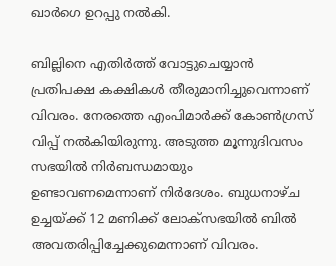ഖാര്‍ഗെ ഉറപ്പു നല്‍കി.

ബില്ലിനെ എതിര്‍ത്ത് വോട്ടുചെയ്യാന്‍ പ്രതിപക്ഷ കക്ഷികള്‍ തീരുമാനിച്ചുവെന്നാണ് വിവരം. നേരത്തെ എംപിമാര്‍ക്ക് കോണ്‍ഗ്രസ് വിപ്പ് നല്‍കിയിരുന്നു. അടുത്ത മൂന്നുദിവസം സഭയില്‍ നിര്‍ബന്ധമായും ഉണ്ടാവണമെന്നാണ് നിര്‍ദേശം. ബുധനാഴ്ച ഉച്ചയ്ക്ക് 12 മണിക്ക് ലോക്‌സഭയില്‍ ബില്‍ അവതരിപ്പിച്ചേക്കുമെന്നാണ് വിവരം.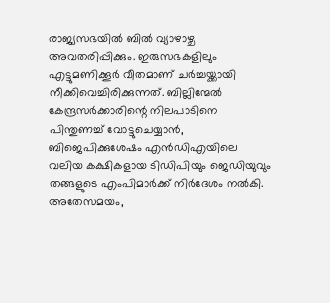രാജ്യസഭയില്‍ ബില്‍ വ്യാഴാഴ്ച അവതരിപ്പിക്കും. ഇരുസഭകളിലും എട്ടുമണിക്കൂര്‍ വീതമാണ് ചര്‍ച്ചയ്ക്കായി നീക്കിവെച്ചിരിക്കുന്നത്. ബില്ലിന്മേല്‍ കേന്ദ്രസര്‍ക്കാരിന്റെ നിലപാടിനെ പിന്തുണച്ച് വോട്ടുചെയ്യാന്‍, ബിജെപിക്കുശേഷം എന്‍ഡിഎയിലെ വലിയ കക്ഷികളായ ടിഡിപിയും ജെഡിയുവും തങ്ങളുടെ എംപിമാര്‍ക്ക് നിര്‍ദേശം നല്‍കി. അതേസമയം,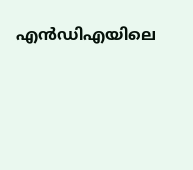എന്‍ഡിഎയിലെ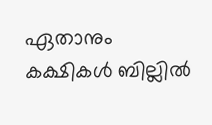ഏതാനും കക്ഷികള്‍ ബില്ലില്‍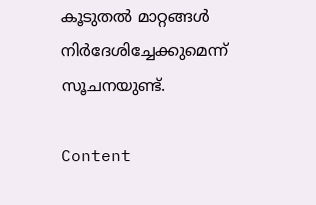കൂടുതല്‍ മാറ്റങ്ങള്‍ നിര്‍ദേശിച്ചേക്കുമെന്ന് സൂചനയുണ്ട്.

Content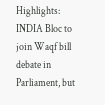Highlights: INDIA Bloc to join Waqf bill debate in Parliament, but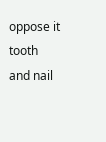oppose it tooth and nail